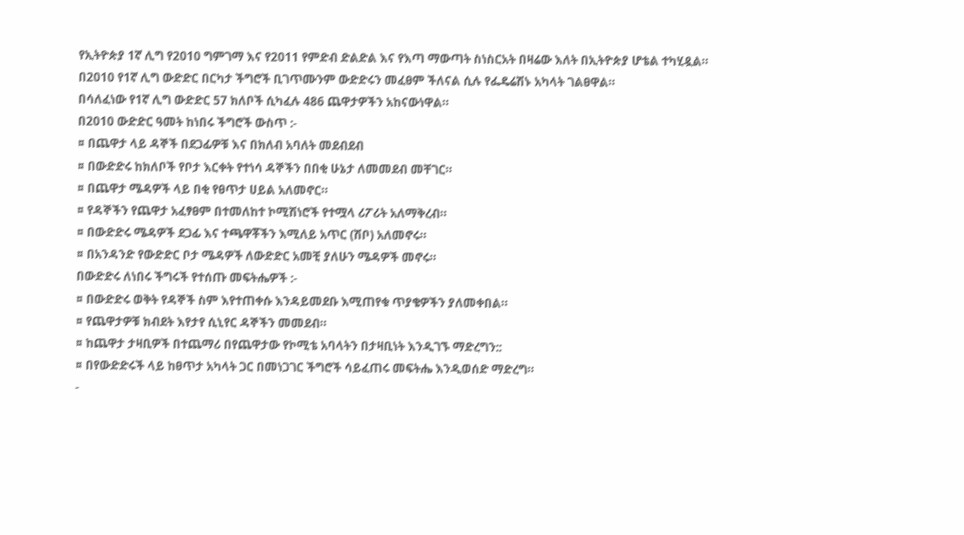የኢትዮጵያ 1ኛ ሊግ የ2010 ግምገማ እና የ2011 የምድብ ድልድል እና የእጣ ማውጣት ስነስርአት በዛሬው እለት በኢትዮጵያ ሆቴል ተካሂዷል።
በ2010 የ1ኛ ሊግ ውድድር በርካታ ችግሮች ቢገጥሙንም ውድድሩን መፈፀም ችለናል ሲሉ የፌዴሬሽኑ አካላት ገልፀዋል።
በሳለፈነው የ1ኛ ሊግ ውድድር 57 ክለቦች ሲካፈሉ 486 ጨዋታዎችን አከናውነዋል።
በ2010 ውድድር ዓመት ከነበሩ ችግሮች ውስጥ :-
¤ በጨዋታ ላይ ዳኞች በደጋፊዎቹ እና በክለብ አባለት መደብደብ
¤ በውድድሩ ከክለቦች የቦታ እርቀት የተነሳ ዳኞችን በበቂ ሁኔታ ለመመደብ መቸገር።
¤ በጨዋታ ሜዳዎች ላይ በቂ የፀጥታ ሀይል አለመኖር።
¤ የዳኞችን የጨዋታ አፈፃፀም በተመለከተ ኮሚሽነሮች የተሟላ ሪፖሪት አለማቅረብ።
¤ በውድድሩ ሜዳዎች ደጋፊ እና ተጫዋቾችን እሚለይ አጥር (ሽቦ) አለመኖሩ።
¤ በአንዳንድ የውድድር ቦታ ሜዳዎች ለውድድር አመቺ ያለሁን ሜዳዎች መኖሩ።
በውድድሩ ለነበሩ ችግሩች የተሰጡ መፍትሔዎች :-
¤ በውድድሩ ወቅት የዳኞች ስም እየተጠቀሱ እንዳይመደቡ እሚጠየቁ ጥያቄዎችን ያለመቀበል።
¤ የጨዋታዎቹ ክብደት እየታየ ሲኒየር ዳኞችን መመደብ።
¤ ከጨዋታ ታዛቢዎች በተጨማሪ በየጨዋታው የኮሚቴ አባላትን በታዛቢነት እንዲገኙ ማድረግን::
¤ በየውድድሩች ላይ ከፀጥታ አካላት ጋር በመነጋገር ችግሮች ሳይፈጠሩ መፍትሔ እንዲወሰድ ማድረግ።
-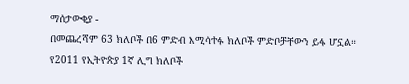ማሰታውቂያ -
በመጨረሻም 63 ክለቦች በ6 ምድብ እሚሳተፉ ክለቦች ምድቦቻቸውን ይፋ ሆኗል።
የ2011 የኢትዮጵያ 1ኛ ሊግ ክለቦች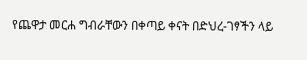የጨዋታ መርሐ ግብራቸውን በቀጣይ ቀናት በድህረ-ገፃችን ላይ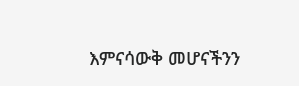እምናሳውቅ መሆናችንን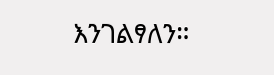እንገልፃለን።